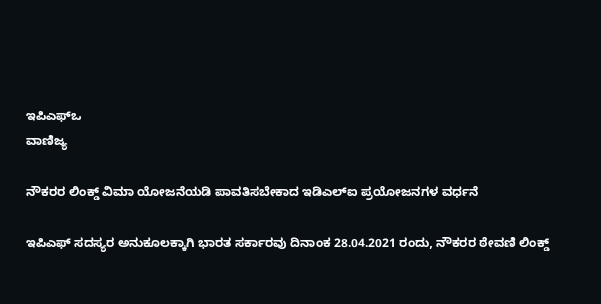ಇಪಿಎಫ್ಒ
ವಾಣಿಜ್ಯ

ನೌಕರರ ಲಿಂಕ್ಡ್ ವಿಮಾ ಯೋಜನೆಯಡಿ ಪಾವತಿಸಬೇಕಾದ ಇಡಿಎಲ್ಐ ಪ್ರಯೋಜನಗಳ ವರ್ಧನೆ

ಇಪಿಎಫ್ ಸದಸ್ಯರ ಅನುಕೂಲಕ್ಕಾಗಿ ಭಾರತ ಸರ್ಕಾರವು ದಿನಾಂಕ 28.04.2021 ರಂದು, ನೌಕರರ ಠೇವಣಿ ಲಿಂಕ್ಡ್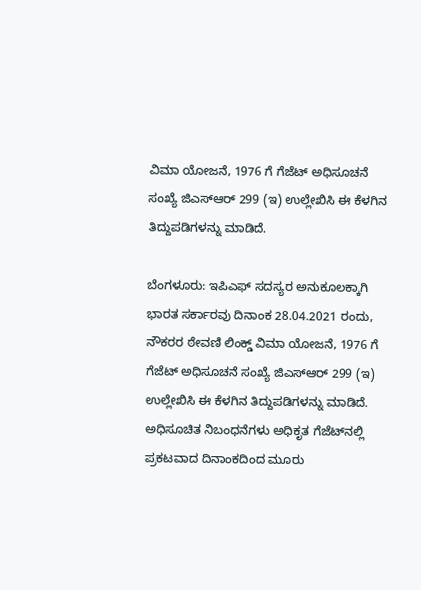ವಿಮಾ ಯೋಜನೆ, 1976 ಗೆ ಗೆಜೆಟ್ ಅಧಿಸೂಚನೆ ಸಂಖ್ಯೆ ಜಿಎಸ್ಆರ್ 299 (ಇ) ಉಲ್ಲೇಖಿಸಿ ಈ ಕೆಳಗಿನ ತಿದ್ದುಪಡಿಗಳನ್ನು ಮಾಡಿದೆ.

ಬೆಂಗಳೂರು: ಇಪಿಎಫ್ ಸದಸ್ಯರ ಅನುಕೂಲಕ್ಕಾಗಿ ಭಾರತ ಸರ್ಕಾರವು ದಿನಾಂಕ 28.04.2021 ರಂದು, ನೌಕರರ ಠೇವಣಿ ಲಿಂಕ್ಡ್ ವಿಮಾ ಯೋಜನೆ, 1976 ಗೆ ಗೆಜೆಟ್ ಅಧಿಸೂಚನೆ ಸಂಖ್ಯೆ ಜಿಎಸ್ಆರ್ 299 (ಇ) ಉಲ್ಲೇಖಿಸಿ ಈ ಕೆಳಗಿನ ತಿದ್ದುಪಡಿಗಳನ್ನು ಮಾಡಿದೆ. ಅಧಿಸೂಚಿತ ನಿಬಂಧನೆಗಳು ಅಧಿಕೃತ ಗೆಜೆಟ್‌ನಲ್ಲಿ ಪ್ರಕಟವಾದ ದಿನಾಂಕದಿಂದ ಮೂರು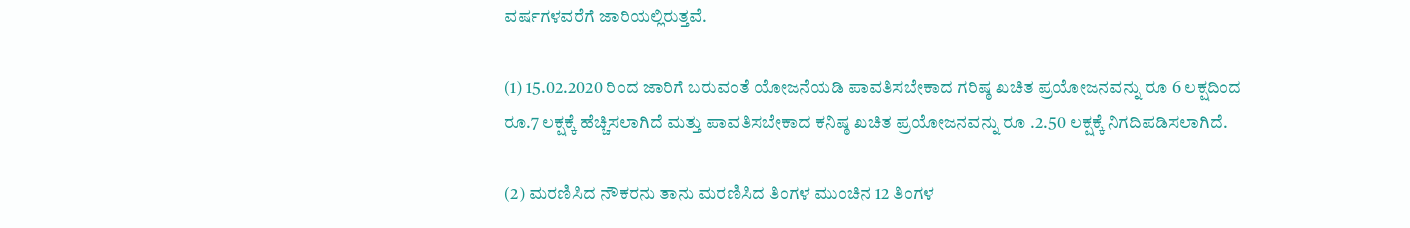ವರ್ಷಗಳವರೆಗೆ ಜಾರಿಯಲ್ಲಿರುತ್ತವೆ.

(1) 15.02.2020 ರಿಂದ ಜಾರಿಗೆ ಬರುವಂತೆ ಯೋಜನೆಯಡಿ ಪಾವತಿಸಬೇಕಾದ ಗರಿಷ್ಠ ಖಚಿತ ಪ್ರಯೋಜನವನ್ನು ರೂ 6 ಲಕ್ಷದಿಂದ ರೂ.7 ಲಕ್ಷಕ್ಕೆ ಹೆಚ್ಚಿಸಲಾಗಿದೆ ಮತ್ತು ಪಾವತಿಸಬೇಕಾದ ಕನಿಷ್ಠ ಖಚಿತ ಪ್ರಯೋಜನವನ್ನು ರೂ .2.50 ಲಕ್ಷಕ್ಕೆ ನಿಗದಿಪಡಿಸಲಾಗಿದೆ.

(2) ಮರಣಿಸಿದ ನೌಕರನು ತಾನು ಮರಣಿಸಿದ ತಿಂಗಳ ಮುಂಚಿನ 12 ತಿಂಗಳ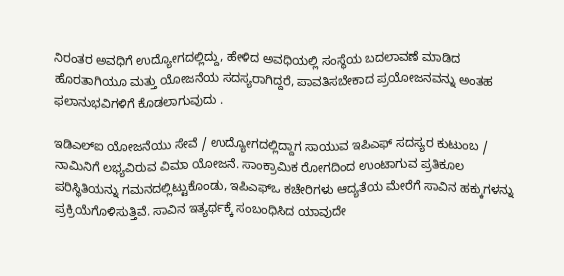ನಿರಂತರ ಅವಧಿಗೆ ಉದ್ಯೋಗದಲ್ಲಿದ್ದು, ಹೇಳಿದ ಅವಧಿಯಲ್ಲಿ ಸಂಸ್ಥೆಯ ಬದಲಾವಣೆ ಮಾಡಿದ ಹೊರತಾಗಿಯೂ ಮತ್ತು ಯೋಜನೆಯ ಸದಸ್ಯರಾಗಿದ್ದರೆ, ಪಾವತಿಸಬೇಕಾದ ಪ್ರಯೋಜನವನ್ನು ಅಂತಹ ಫಲಾನುಭವಿಗಳಿಗೆ ಕೊಡಲಾಗುವುದು .

ಇಡಿಎಲ್ಐ ಯೋಜನೆಯು ಸೇವೆ / ಉದ್ಯೋಗದಲ್ಲಿದ್ದಾಗ ಸಾಯುವ ಇಪಿಎಫ್ ಸದಸ್ಯರ ಕುಟುಂಬ / ನಾಮಿನಿಗೆ ಲಭ್ಯವಿರುವ ವಿಮಾ ಯೋಜನೆ. ಸಾಂಕ್ರಾಮಿಕ ರೋಗದಿಂದ ಉಂಟಾಗುವ ಪ್ರತಿಕೂಲ ಪರಿಸ್ಥಿತಿಯನ್ನು ಗಮನದಲ್ಲಿಟ್ಟುಕೊಂಡು, ಇಪಿಎಫ್‌ಒ ಕಚೇರಿಗಳು ಆದ್ಯತೆಯ ಮೇರೆಗೆ ಸಾವಿನ ಹಕ್ಕುಗಳನ್ನು ಪ್ರಕ್ರಿಯೆಗೊಳಿಸುತ್ತಿವೆ. ಸಾವಿನ ಇತ್ಯರ್ಥಕ್ಕೆ ಸಂಬಂಧಿಸಿದ ಯಾವುದೇ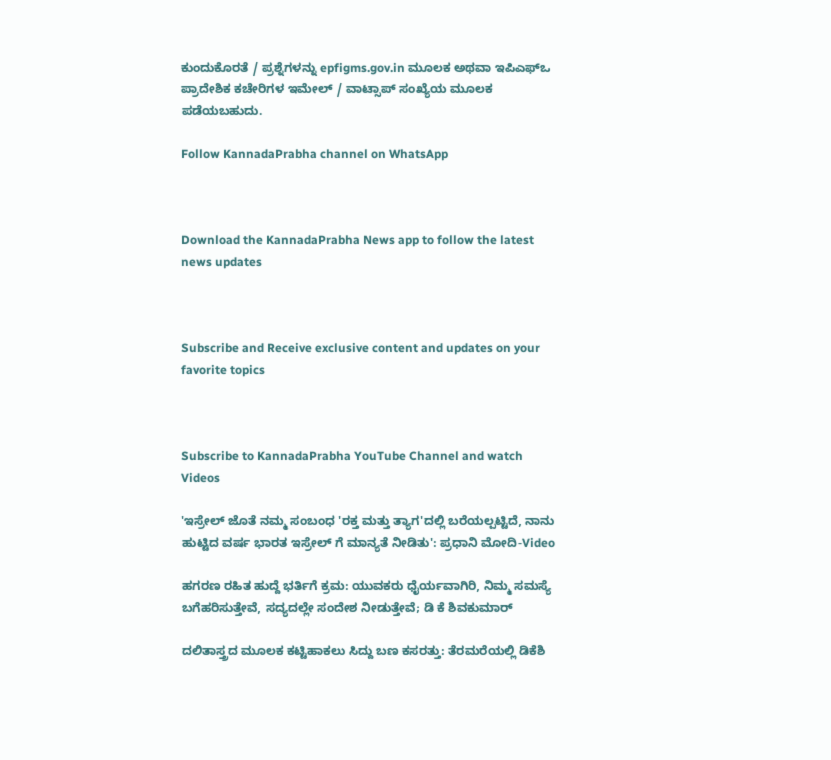ಕುಂದುಕೊರತೆ / ಪ್ರಶ್ನೆಗಳನ್ನು epfigms.gov.in ಮೂಲಕ ಅಥವಾ ಇಪಿಎಫ್‌ಒ ಪ್ರಾದೇಶಿಕ ಕಚೇರಿಗಳ ಇಮೇಲ್ / ವಾಟ್ಸಾಪ್ ಸಂಖ್ಯೆಯ ಮೂಲಕ ಪಡೆಯಬಹುದು.

Follow KannadaPrabha channel on WhatsApp



Download the KannadaPrabha News app to follow the latest news updates



Subscribe and Receive exclusive content and updates on your favorite topics



Subscribe to KannadaPrabha YouTube Channel and watch Videos

'ಇಸ್ರೇಲ್‌ ಜೊತೆ ನಮ್ಮ ಸಂಬಂಧ 'ರಕ್ತ ಮತ್ತು ತ್ಯಾಗ'ದಲ್ಲಿ ಬರೆಯಲ್ಪಟ್ಟಿದೆ, ನಾನು ಹುಟ್ಟಿದ ವರ್ಷ ಭಾರತ ಇಸ್ರೇಲ್ ಗೆ ಮಾನ್ಯತೆ ನೀಡಿತು': ಪ್ರಧಾನಿ ಮೋದಿ-Video

ಹಗರಣ ರಹಿತ ಹುದ್ದೆ ಭರ್ತಿಗೆ ಕ್ರಮ: ಯುವಕರು ಧೈರ್ಯವಾಗಿರಿ, ನಿಮ್ಮ ಸಮಸ್ಯೆ ಬಗೆಹರಿಸುತ್ತೇವೆ, ಸದ್ಯದಲ್ಲೇ ಸಂದೇಶ ನೀಡುತ್ತೇವೆ; ಡಿ ಕೆ ಶಿವಕುಮಾರ್

ದಲಿತಾಸ್ತ್ರದ ಮೂಲಕ ಕಟ್ಟಿಹಾಕಲು ಸಿದ್ದು ಬಣ ಕಸರತ್ತು: ತೆರಮರೆಯಲ್ಲಿ ಡಿಕೆಶಿ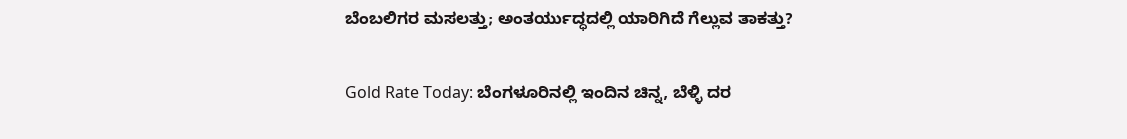ಬೆಂಬಲಿಗರ ಮಸಲತ್ತು; ಅಂತರ್ಯುದ್ಧದಲ್ಲಿ ಯಾರಿಗಿದೆ ಗೆಲ್ಲುವ ತಾಕತ್ತು?

Gold Rate Today: ಬೆಂಗಳೂರಿನಲ್ಲಿ ಇಂದಿನ ಚಿನ್ನ, ಬೆಳ್ಳಿ ದರ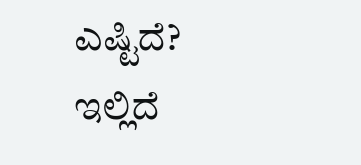ಎಷ್ಟಿದೆ? ಇಲ್ಲಿದೆ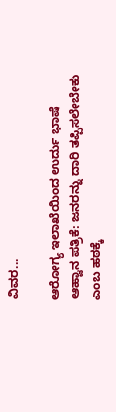ವಿವರ...

ಆರೋಗ್ಯ ಇಲಾಖೆಯಿಂದ ಉರ್ದು ಭಾಷೆ ಆಹ್ವಾನ ಪತ್ರಿಕೆ: ಜನರನ್ನು ದಾರಿ ತಪ್ಪಿಸಲೇಬೇಕು ಎಂಬ ಹಠಕ್ಕೆ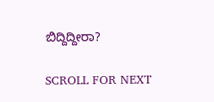ಬಿದ್ದಿದ್ದೀರಾ?

SCROLL FOR NEXT